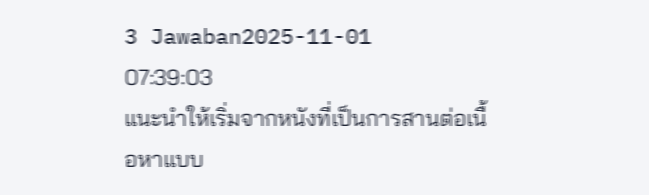3 Jawaban2025-11-01 07:39:03
แนะนำให้เริ่มจากหนังที่เป็นการสานต่อเนื้อหาแบบ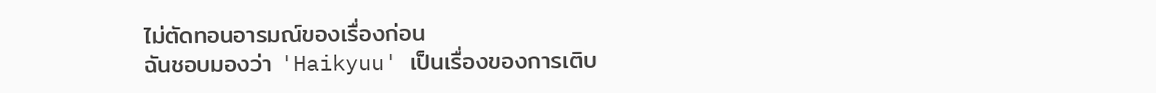ไม่ตัดทอนอารมณ์ของเรื่องก่อน
ฉันชอบมองว่า 'Haikyuu' เป็นเรื่องของการเติบ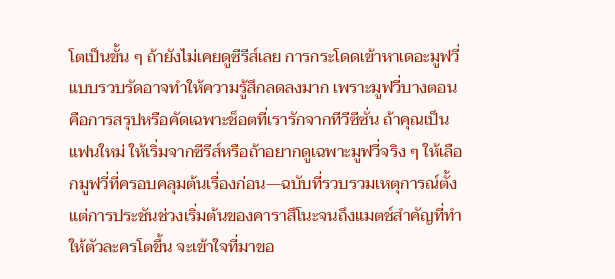โตเป็นขั้น ๆ ถ้ายังไม่เคยดูซีรีส์เลย การกระโดดเข้าหาเดอะมูฟวี่แบบรวบรัดอาจทำให้ความรู้สึกลดลงมาก เพราะมูฟวี่บางตอนคือการสรุปหรือคัดเฉพาะช็อตที่เรารักจากทีวีซีซั่น ถ้าคุณเป็นแฟนใหม่ ให้เริ่มจากซีรีส์หรือถ้าอยากดูเฉพาะมูฟวี่จริง ๆ ให้เลือกมูฟวี่ที่ครอบคลุมต้นเรื่องก่อน—ฉบับที่รวบรวมเหตุการณ์ตั้งแต่การประชันช่วงเริ่มต้นของคาราสึโนะจนถึงแมตช์สำคัญที่ทำให้ตัวละครโตขึ้น จะเข้าใจที่มาขอ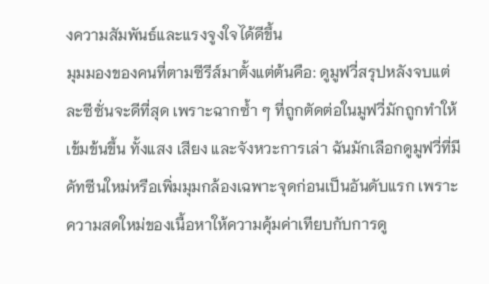งความสัมพันธ์และแรงจูงใจได้ดีขึ้น
มุมมองของคนที่ตามซีรีส์มาตั้งแต่ต้นคือ: ดูมูฟวี่สรุปหลังจบแต่ละซีซั่นจะดีที่สุด เพราะฉากซ้ำ ๆ ที่ถูกตัดต่อในมูฟวี่มักถูกทำให้เข้มข้นขึ้น ทั้งแสง เสียง และจังหวะการเล่า ฉันมักเลือกดูมูฟวี่ที่มีคัทซีนใหม่หรือเพิ่มมุมกล้องเฉพาะจุดก่อนเป็นอันดับแรก เพราะความสดใหม่ของเนื้อหาให้ความคุ้มค่าเทียบกับการดู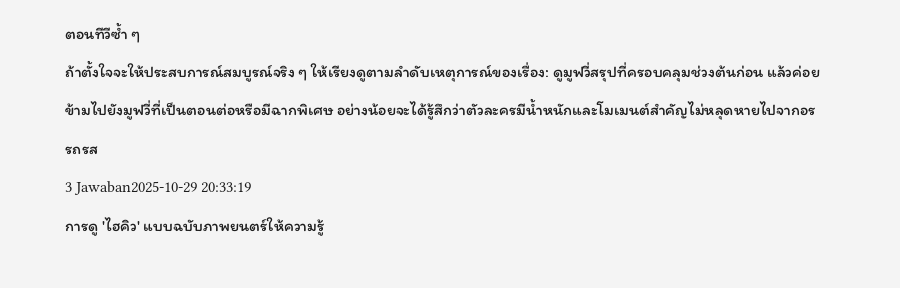ตอนทีวีซ้ำ ๆ
ถ้าตั้งใจจะให้ประสบการณ์สมบูรณ์จริง ๆ ให้เรียงดูตามลำดับเหตุการณ์ของเรื่อง: ดูมูฟวี่สรุปที่ครอบคลุมช่วงต้นก่อน แล้วค่อยข้ามไปยังมูฟวี่ที่เป็นตอนต่อหรือมีฉากพิเศษ อย่างน้อยจะได้รู้สึกว่าตัวละครมีน้ำหนักและโมเมนต์สำคัญไม่หลุดหายไปจากอรรถรส
3 Jawaban2025-10-29 20:33:19
การดู 'ไฮคิว' แบบฉบับภาพยนตร์ให้ความรู้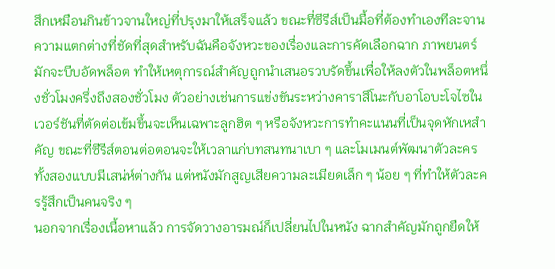สึกเหมือนกินข้าวจานใหญ่ที่ปรุงมาให้เสร็จแล้ว ขณะที่ซีรีส์เป็นมื้อที่ต้องทำเองทีละจาน
ความแตกต่างที่ชัดที่สุดสำหรับฉันคือจังหวะของเรื่องและการคัดเลือกฉาก ภาพยนตร์มักจะบีบอัดพล็อต ทำให้เหตุการณ์สำคัญถูกนำเสนอรวบรัดขึ้นเพื่อให้ลงตัวในพล็อตหนึ่งชั่วโมงครึ่งถึงสองชั่วโมง ตัวอย่างเช่นการแข่งขันระหว่างคาราสึโนะกับอาโอบะโจไซในเวอร์ชันที่ตัดต่อเข้มขึ้นจะเห็นเฉพาะลูกฮิต ๆ หรือจังหวะการทำคะแนนที่เป็นจุดหักเหสำคัญ ขณะที่ซีรีส์ตอนต่อตอนจะให้เวลาแก่บทสนทนาเบา ๆ และโมเมนต์พัฒนาตัวละคร ทั้งสองแบบมีเสน่ห์ต่างกัน แต่หนังมักสูญเสียความละเมียดเล็ก ๆ น้อย ๆ ที่ทำให้ตัวละครรู้สึกเป็นคนจริง ๆ
นอกจากเรื่องเนื้อหาแล้ว การจัดวางอารมณ์ก็เปลี่ยนไปในหนัง ฉากสำคัญมักถูกยืดให้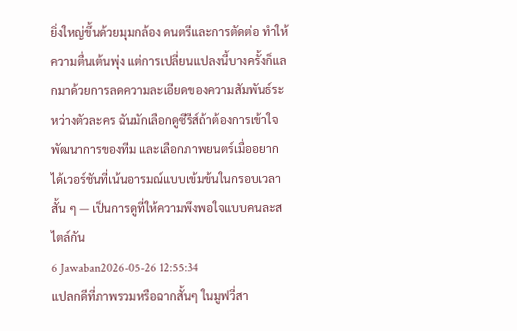ยิ่งใหญ่ขึ้นด้วยมุมกล้อง ดนตรีและการตัดต่อ ทำให้ความตื่นเต้นพุ่ง แต่การเปลี่ยนแปลงนี้บางครั้งก็แลกมาด้วยการลดความละเอียดของความสัมพันธ์ระหว่างตัวละคร ฉันมักเลือกดูซีรีส์ถ้าต้องการเข้าใจพัฒนาการของทีม และเลือกภาพยนตร์เมื่ออยากได้เวอร์ชันที่เน้นอารมณ์แบบเข้มข้นในกรอบเวลาสั้น ๆ — เป็นการดูที่ให้ความพึงพอใจแบบคนละสไตล์กัน
6 Jawaban2026-05-26 12:55:34
แปลกดีที่ภาพรวมหรือฉากสั้นๆ ในมูฟวี่สา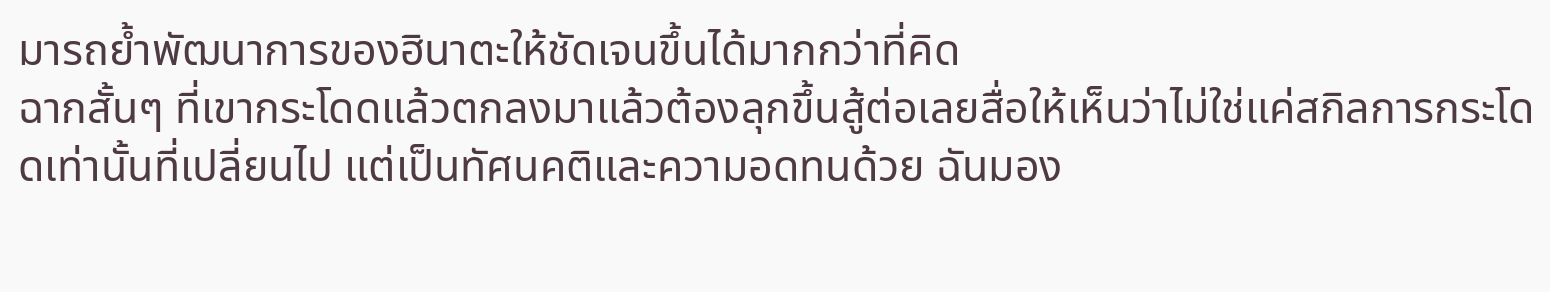มารถย้ำพัฒนาการของฮินาตะให้ชัดเจนขึ้นได้มากกว่าที่คิด
ฉากสั้นๆ ที่เขากระโดดแล้วตกลงมาแล้วต้องลุกขึ้นสู้ต่อเลยสื่อให้เห็นว่าไม่ใช่แค่สกิลการกระโดดเท่านั้นที่เปลี่ยนไป แต่เป็นทัศนคติและความอดทนด้วย ฉันมอง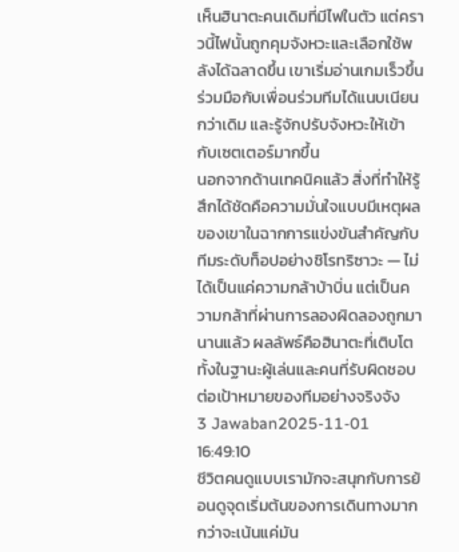เห็นฮินาตะคนเดิมที่มีไฟในตัว แต่คราวนี้ไฟนั้นถูกคุมจังหวะและเลือกใช้พลังได้ฉลาดขึ้น เขาเริ่มอ่านเกมเร็วขึ้น ร่วมมือกับเพื่อนร่วมทีมได้แนบเนียนกว่าเดิม และรู้จักปรับจังหวะให้เข้ากับเซตเตอร์มากขึ้น
นอกจากด้านเทคนิคแล้ว สิ่งที่ทำให้รู้สึกได้ชัดคือความมั่นใจแบบมีเหตุผลของเขาในฉากการแข่งขันสำคัญกับทีมระดับท็อปอย่างชิโรทริซาวะ — ไม่ได้เป็นแค่ความกล้าบ้าบิ่น แต่เป็นความกล้าที่ผ่านการลองผิดลองถูกมานานแล้ว ผลลัพธ์คือฮินาตะที่เติบโตทั้งในฐานะผู้เล่นและคนที่รับผิดชอบต่อเป้าหมายของทีมอย่างจริงจัง
3 Jawaban2025-11-01 16:49:10
ชีวิตคนดูแบบเรามักจะสนุกกับการย้อนดูจุดเริ่มต้นของการเดินทางมากกว่าจะเน้นแค่มัน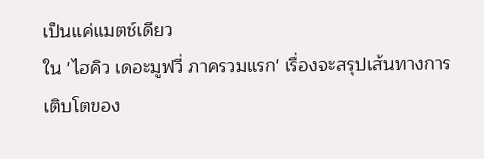เป็นแค่แมตช์เดียว
ใน 'ไฮคิว เดอะมูฟวี่ ภาครวมแรก' เรื่องจะสรุปเส้นทางการเติบโตของ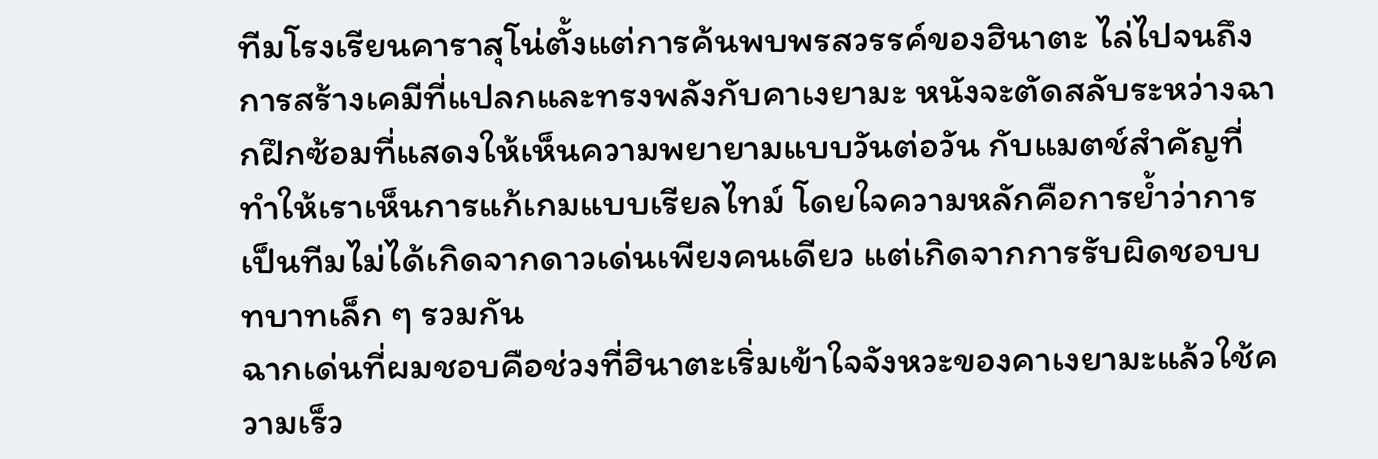ทีมโรงเรียนคาราสุโน่ตั้งแต่การค้นพบพรสวรรค์ของฮินาตะ ไล่ไปจนถึงการสร้างเคมีที่แปลกและทรงพลังกับคาเงยามะ หนังจะตัดสลับระหว่างฉากฝึกซ้อมที่แสดงให้เห็นความพยายามแบบวันต่อวัน กับแมตช์สำคัญที่ทำให้เราเห็นการแก้เกมแบบเรียลไทม์ โดยใจความหลักคือการย้ำว่าการเป็นทีมไม่ได้เกิดจากดาวเด่นเพียงคนเดียว แต่เกิดจากการรับผิดชอบบทบาทเล็ก ๆ รวมกัน
ฉากเด่นที่ผมชอบคือช่วงที่ฮินาตะเริ่มเข้าใจจังหวะของคาเงยามะแล้วใช้ความเร็ว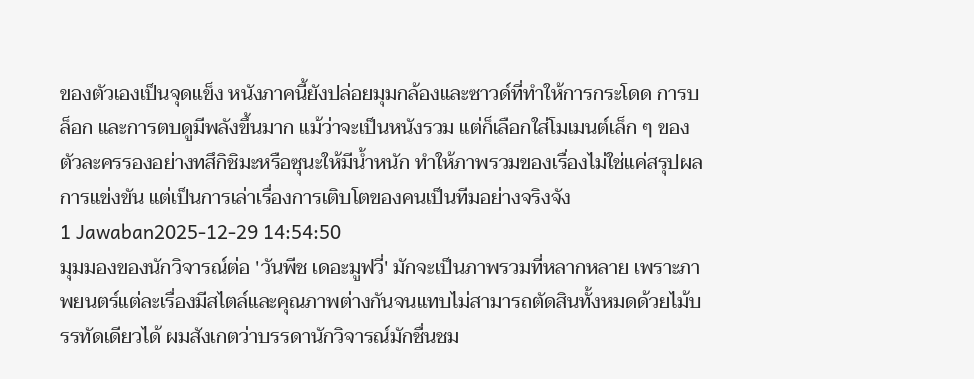ของตัวเองเป็นจุดแข็ง หนังภาคนี้ยังปล่อยมุมกล้องและซาวด์ที่ทำให้การกระโดด การบล็อก และการตบดูมีพลังขึ้นมาก แม้ว่าจะเป็นหนังรวม แต่ก็เลือกใส่โมเมนต์เล็ก ๆ ของตัวละครรองอย่างทสึกิชิมะหรือซุนะให้มีน้ำหนัก ทำให้ภาพรวมของเรื่องไม่ใช่แค่สรุปผลการแข่งขัน แต่เป็นการเล่าเรื่องการเติบโตของคนเป็นทีมอย่างจริงจัง
1 Jawaban2025-12-29 14:54:50
มุมมองของนักวิจารณ์ต่อ 'วันพีช เดอะมูฟวี่' มักจะเป็นภาพรวมที่หลากหลาย เพราะภาพยนตร์แต่ละเรื่องมีสไตล์และคุณภาพต่างกันจนแทบไม่สามารถตัดสินทั้งหมดด้วยไม้บรรทัดเดียวได้ ผมสังเกตว่าบรรดานักวิจารณ์มักชื่นชม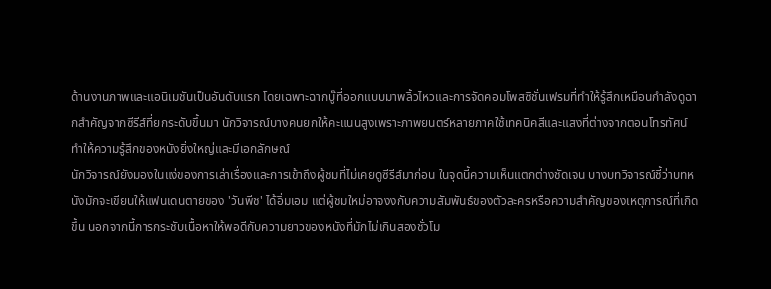ด้านงานภาพและแอนิเมชันเป็นอันดับแรก โดยเฉพาะฉากบู๊ที่ออกแบบมาพลิ้วไหวและการจัดคอมโพสซิชั่นเฟรมที่ทำให้รู้สึกเหมือนกำลังดูฉากสำคัญจากซีรีส์ที่ยกระดับขึ้นมา นักวิจารณ์บางคนยกให้คะแนนสูงเพราะภาพยนตร์หลายภาคใช้เทคนิคสีและแสงที่ต่างจากตอนโทรทัศน์ ทำให้ความรู้สึกของหนังยิ่งใหญ่และมีเอกลักษณ์
นักวิจารณ์ยังมองในแง่ของการเล่าเรื่องและการเข้าถึงผู้ชมที่ไม่เคยดูซีรีส์มาก่อน ในจุดนี้ความเห็นแตกต่างชัดเจน บางบทวิจารณ์ชี้ว่าบทหนังมักจะเขียนให้แฟนเดนตายของ 'วันพีช' ได้อิ่มเอม แต่ผู้ชมใหม่อาจงงกับความสัมพันธ์ของตัวละครหรือความสำคัญของเหตุการณ์ที่เกิดขึ้น นอกจากนี้การกระชับเนื้อหาให้พอดีกับความยาวของหนังที่มักไม่เกินสองชั่วโม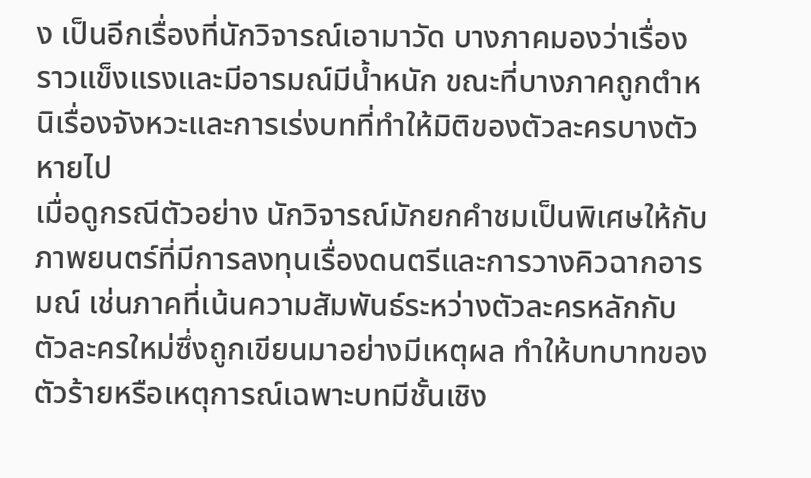ง เป็นอีกเรื่องที่นักวิจารณ์เอามาวัด บางภาคมองว่าเรื่องราวแข็งแรงและมีอารมณ์มีน้ำหนัก ขณะที่บางภาคถูกตำหนิเรื่องจังหวะและการเร่งบทที่ทำให้มิติของตัวละครบางตัวหายไป
เมื่อดูกรณีตัวอย่าง นักวิจารณ์มักยกคำชมเป็นพิเศษให้กับภาพยนตร์ที่มีการลงทุนเรื่องดนตรีและการวางคิวฉากอารมณ์ เช่นภาคที่เน้นความสัมพันธ์ระหว่างตัวละครหลักกับตัวละครใหม่ซึ่งถูกเขียนมาอย่างมีเหตุผล ทำให้บทบาทของตัวร้ายหรือเหตุการณ์เฉพาะบทมีชั้นเชิง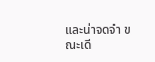และน่าจดจำ ขณะเดี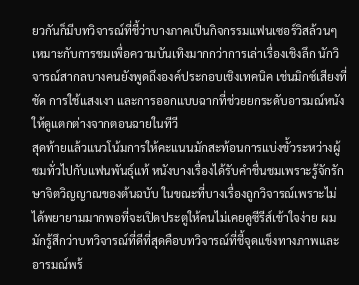ยวกันก็มีบทวิจารณ์ที่ชี้ว่าบางภาคเป็นกิจกรรมแฟนเซอร์วิสล้วนๆ เหมาะกับการชมเพื่อความบันเทิงมากกว่าการเล่าเรื่องเชิงลึก นักวิจารณ์สากลบางคนยังพูดถึงองค์ประกอบเชิงเทคนิค เช่นมิกซ์เสียงที่ชัด การใช้แสงเงา และการออกแบบฉากที่ช่วยยกระดับอารมณ์หนังให้ดูแตกต่างจากตอนฉายในทีวี
สุดท้ายแล้วแนวโน้มการให้คะแนนมักสะท้อนการแบ่งขั้วระหว่างผู้ชมทั่วไปกับแฟนพันธุ์แท้ หนังบางเรื่องได้รับคำชื่นชมเพราะรู้จักรักษาจิตวิญญาณของต้นฉบับ ในขณะที่บางเรื่องถูกวิจารณ์เพราะไม่ได้พยายามมากพอที่จะเปิดประตูให้คนไม่เคยดูซีรีส์เข้าใจง่าย ผมมักรู้สึกว่าบทวิจารณ์ที่ดีที่สุดคือบทวิจารณ์ที่ชี้จุดแข็งทางภาพและอารมณ์พร้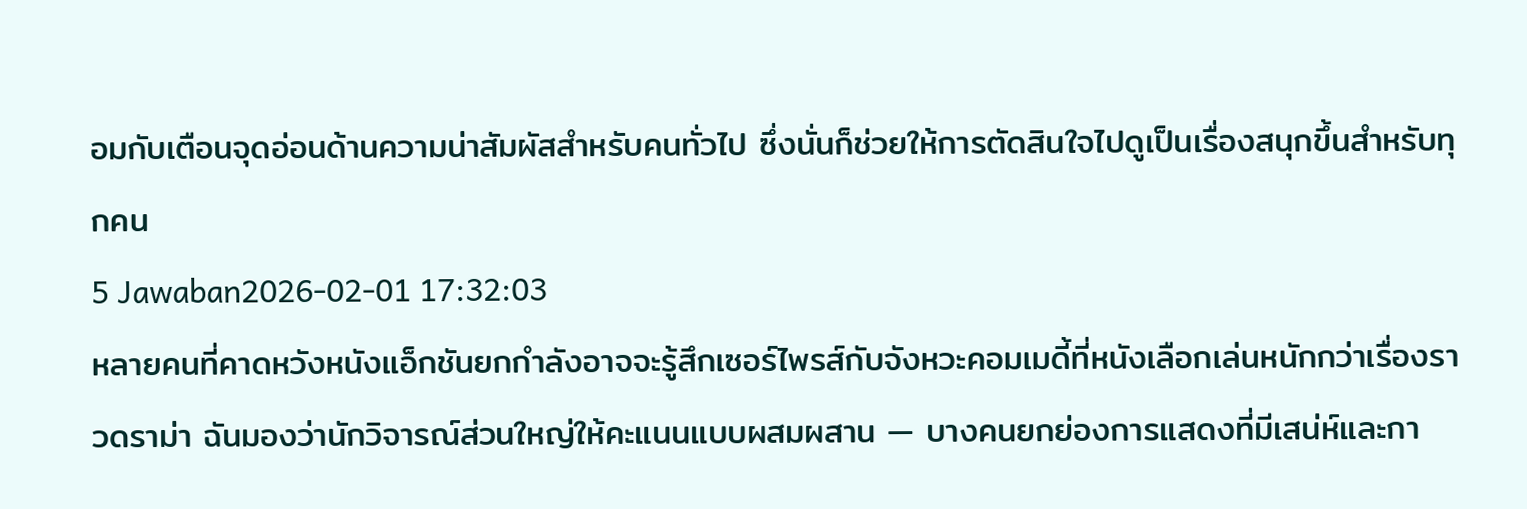อมกับเตือนจุดอ่อนด้านความน่าสัมผัสสำหรับคนทั่วไป ซึ่งนั่นก็ช่วยให้การตัดสินใจไปดูเป็นเรื่องสนุกขึ้นสำหรับทุกคน
5 Jawaban2026-02-01 17:32:03
หลายคนที่คาดหวังหนังแอ็กชันยกกำลังอาจจะรู้สึกเซอร์ไพรส์กับจังหวะคอมเมดี้ที่หนังเลือกเล่นหนักกว่าเรื่องราวดราม่า ฉันมองว่านักวิจารณ์ส่วนใหญ่ให้คะแนนแบบผสมผสาน — บางคนยกย่องการแสดงที่มีเสน่ห์และกา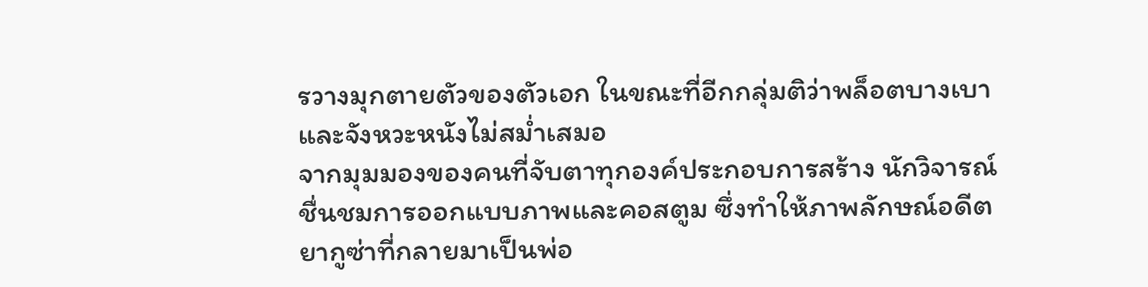รวางมุกตายตัวของตัวเอก ในขณะที่อีกกลุ่มติว่าพล็อตบางเบาและจังหวะหนังไม่สม่ำเสมอ
จากมุมมองของคนที่จับตาทุกองค์ประกอบการสร้าง นักวิจารณ์ชื่นชมการออกแบบภาพและคอสตูม ซึ่งทำให้ภาพลักษณ์อดีตยากูซ่าที่กลายมาเป็นพ่อ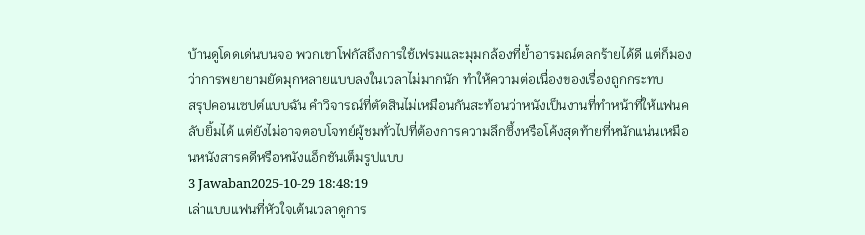บ้านดูโดดเด่นบนจอ พวกเขาโฟกัสถึงการใช้เฟรมและมุมกล้องที่ย้ำอารมณ์ตลกร้ายได้ดี แต่ก็มองว่าการพยายามยัดมุกหลายแบบลงในเวลาไม่มากนัก ทำให้ความต่อเนื่องของเรื่องถูกกระทบ
สรุปคอนเซปต์แบบฉัน คำวิจารณ์ที่ตัดสินไม่เหมือนกันสะท้อนว่าหนังเป็นงานที่ทำหน้าที่ให้แฟนคลับยิ้มได้ แต่ยังไม่อาจตอบโจทย์ผู้ชมทั่วไปที่ต้องการความลึกซึ้งหรือโค้งสุดท้ายที่หนักแน่นเหมือนหนังสารคดีหรือหนังแอ็กชันเต็มรูปแบบ
3 Jawaban2025-10-29 18:48:19
เล่าแบบแฟนที่หัวใจเต้นเวลาดูการ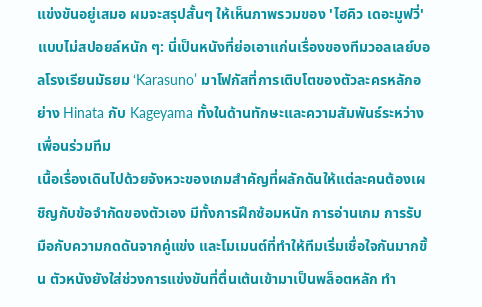แข่งขันอยู่เสมอ ผมจะสรุปสั้นๆ ให้เห็นภาพรวมของ 'ไฮคิว เดอะมูฟวี่' แบบไม่สปอยล์หนัก ๆ: นี่เป็นหนังที่ย่อเอาแก่นเรื่องของทีมวอลเลย์บอลโรงเรียนมัธยม ‘Karasuno’ มาโฟกัสที่การเติบโตของตัวละครหลักอย่าง Hinata กับ Kageyama ทั้งในด้านทักษะและความสัมพันธ์ระหว่างเพื่อนร่วมทีม
เนื้อเรื่องเดินไปด้วยจังหวะของเกมสำคัญที่ผลักดันให้แต่ละคนต้องเผชิญกับข้อจำกัดของตัวเอง มีทั้งการฝึกซ้อมหนัก การอ่านเกม การรับมือกับความกดดันจากคู่แข่ง และโมเมนต์ที่ทำให้ทีมเริ่มเชื่อใจกันมากขึ้น ตัวหนังยังใส่ช่วงการแข่งขันที่ตื่นเต้นเข้ามาเป็นพล็อตหลัก ทำ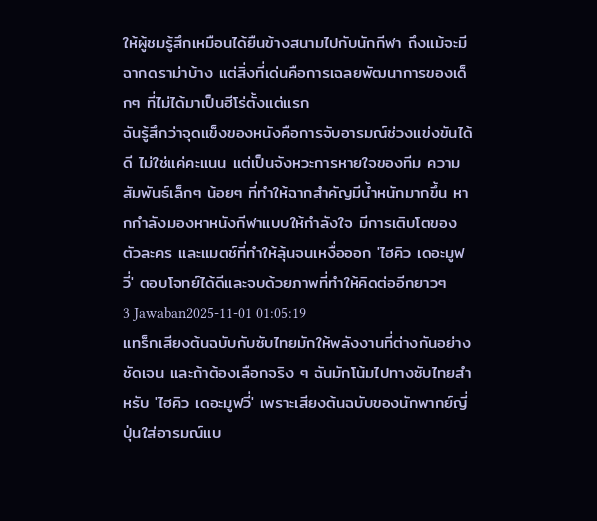ให้ผู้ชมรู้สึกเหมือนได้ยืนข้างสนามไปกับนักกีฬา ถึงแม้จะมีฉากดราม่าบ้าง แต่สิ่งที่เด่นคือการเฉลยพัฒนาการของเด็กๆ ที่ไม่ได้มาเป็นฮีโร่ตั้งแต่แรก
ฉันรู้สึกว่าจุดแข็งของหนังคือการจับอารมณ์ช่วงแข่งขันได้ดี ไม่ใช่แค่คะแนน แต่เป็นจังหวะการหายใจของทีม ความสัมพันธ์เล็กๆ น้อยๆ ที่ทำให้ฉากสำคัญมีน้ำหนักมากขึ้น หากกำลังมองหาหนังกีฬาแบบให้กำลังใจ มีการเติบโตของตัวละคร และแมตช์ที่ทำให้ลุ้นจนเหงื่อออก 'ไฮคิว เดอะมูฟวี่' ตอบโจทย์ได้ดีและจบด้วยภาพที่ทำให้คิดต่ออีกยาวๆ
3 Jawaban2025-11-01 01:05:19
แทร็กเสียงต้นฉบับกับซับไทยมักให้พลังงานที่ต่างกันอย่างชัดเจน และถ้าต้องเลือกจริง ๆ ฉันมักโน้มไปทางซับไทยสำหรับ 'ไฮคิว เดอะมูฟวี่' เพราะเสียงต้นฉบับของนักพากย์ญี่ปุ่นใส่อารมณ์แบ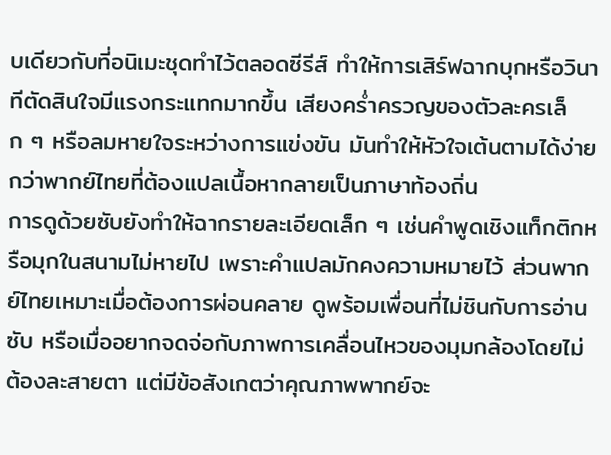บเดียวกับที่อนิเมะชุดทำไว้ตลอดซีรีส์ ทำให้การเสิร์ฟฉากบุกหรือวินาทีตัดสินใจมีแรงกระแทกมากขึ้น เสียงคร่ำครวญของตัวละครเล็ก ๆ หรือลมหายใจระหว่างการแข่งขัน มันทำให้หัวใจเต้นตามได้ง่ายกว่าพากย์ไทยที่ต้องแปลเนื้อหากลายเป็นภาษาท้องถิ่น
การดูด้วยซับยังทำให้ฉากรายละเอียดเล็ก ๆ เช่นคำพูดเชิงแท็กติกหรือมุกในสนามไม่หายไป เพราะคำแปลมักคงความหมายไว้ ส่วนพากย์ไทยเหมาะเมื่อต้องการผ่อนคลาย ดูพร้อมเพื่อนที่ไม่ชินกับการอ่านซับ หรือเมื่ออยากจดจ่อกับภาพการเคลื่อนไหวของมุมกล้องโดยไม่ต้องละสายตา แต่มีข้อสังเกตว่าคุณภาพพากย์จะ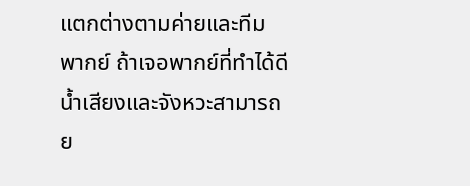แตกต่างตามค่ายและทีมพากย์ ถ้าเจอพากย์ที่ทำได้ดี น้ำเสียงและจังหวะสามารถย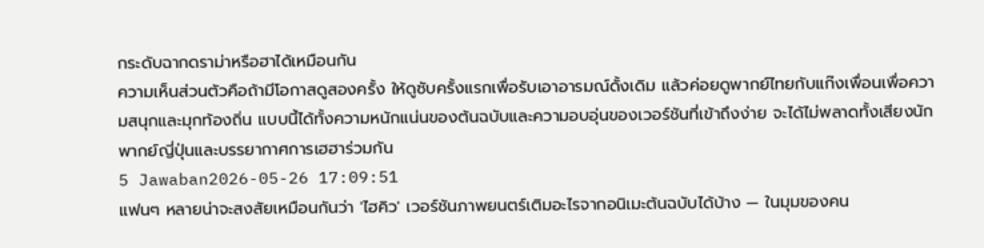กระดับฉากดราม่าหรือฮาได้เหมือนกัน
ความเห็นส่วนตัวคือถ้ามีโอกาสดูสองครั้ง ให้ดูซับครั้งแรกเพื่อรับเอาอารมณ์ดั้งเดิม แล้วค่อยดูพากย์ไทยกับแก๊งเพื่อนเพื่อความสนุกและมุกท้องถิ่น แบบนี้ได้ทั้งความหนักแน่นของต้นฉบับและความอบอุ่นของเวอร์ชันที่เข้าถึงง่าย จะได้ไม่พลาดทั้งเสียงนักพากย์ญี่ปุ่นและบรรยากาศการเฮฮาร่วมกัน
5 Jawaban2026-05-26 17:09:51
แฟนๆ หลายน่าจะสงสัยเหมือนกันว่า 'ไฮคิว' เวอร์ชันภาพยนตร์เติมอะไรจากอนิเมะต้นฉบับได้บ้าง — ในมุมของคน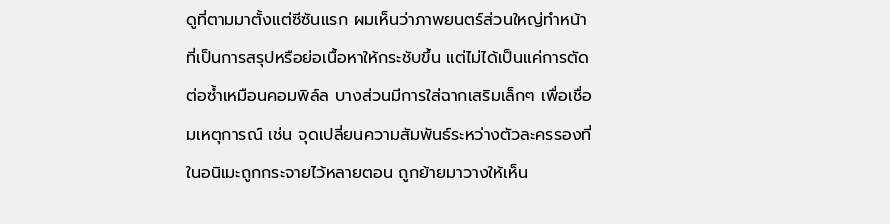ดูที่ตามมาตั้งแต่ซีซันแรก ผมเห็นว่าภาพยนตร์ส่วนใหญ่ทำหน้าที่เป็นการสรุปหรือย่อเนื้อหาให้กระชับขึ้น แต่ไม่ได้เป็นแค่การตัดต่อซ้ำเหมือนคอมพิล์ล บางส่วนมีการใส่ฉากเสริมเล็กๆ เพื่อเชื่อมเหตุการณ์ เช่น จุดเปลี่ยนความสัมพันธ์ระหว่างตัวละครรองที่ในอนิเมะถูกกระจายไว้หลายตอน ถูกย้ายมาวางให้เห็น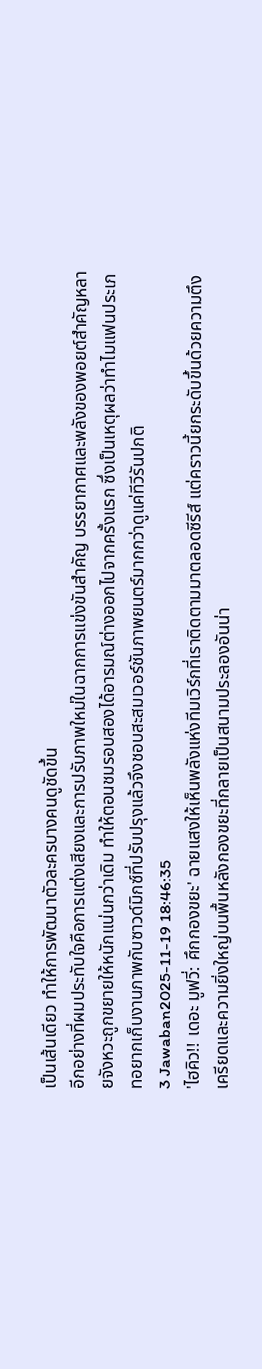เป็นเส้นเดียว ทำให้การพัฒนาตัวละครบางคนดูชัดขึ้น
อีกอย่างที่ผมประทับใจคือการแต่งเสียงและการปรับภาพใหม่ในฉากการแข่งขันสำคัญ บรรยากาศและพลังของพอยต์สำคัญหลายจังหวะถูกขยายให้หนักแน่นกว่าเดิม ทำให้ตอนชมรอบสองได้อารมณ์ต่างออกไปจากครั้งแรก ซึ่งเป็นเหตุผลว่าทำไมแฟนประเภทอยากเก็บงานภาพกับซาวด์มิกซ์ที่ปรับปรุงแล้วจึงชอบสะสมเวอร์ชันภาพยนตร์มากกว่าดูแค่ทีวีรันปกติ
3 Jawaban2025-11-19 18:46:35
'ไฮคิว!! เดอะ มูฟวี่: ศึกกองขยะ' ฉายแสงให้เห็นพลังแห่งทีมเวิร์กที่เราติดตามมาตลอดซีรีส์ แต่คราวนี้ยกระดับขึ้นด้วยความตึงเครียดและความยิ่งใหญ่บนพื้นหลังกองขยะที่กลายเป็นสนามประลองอันน่า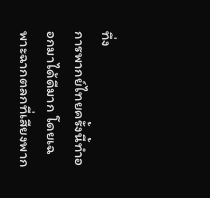ทึ่ง
การพากย์ไทยครั้งนี้ทำออกมาได้ดีมาก โดยเฉพาะฉากตลกที่เสียงพาก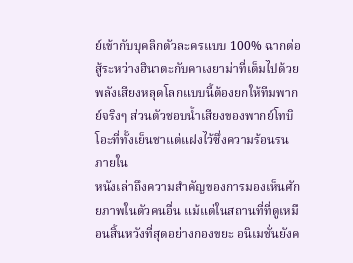ย์เข้ากับบุคลิกตัวละครแบบ 100% ฉากต่อสู้ระหว่างฮินาตะกับคาเงยาม่าที่เต็มไปด้วยพลังเสียงหลุดโลกแบบนี้ต้องยกให้ทีมพากย์จริงๆ ส่วนตัวชอบน้ำเสียงของพากย์โทบิโอะที่ทั้งเย็นชาแต่แฝงไว้ซึ่งความร้อนรนภายใน
หนังเล่าถึงความสำคัญของการมองเห็นศักยภาพในตัวคนอื่น แม้แต่ในสถานที่ที่ดูเหมือนสิ้นหวังที่สุดอย่างกองขยะ อนิเมชั่นยังค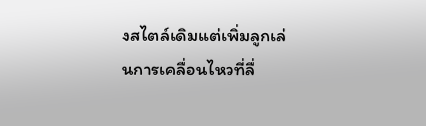งสไตล์เดิมแต่เพิ่มลูกเล่นการเคลื่อนไหวที่ลื่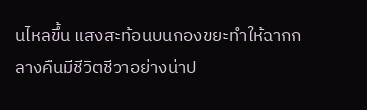นไหลขึ้น แสงสะท้อนบนกองขยะทำให้ฉากกลางคืนมีชีวิตชีวาอย่างน่าป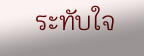ระทับใจ